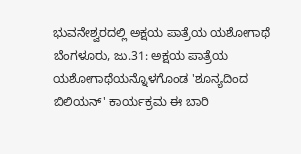ಭುವನೇಶ್ವರದಲ್ಲಿ ಅಕ್ಷಯ ಪಾತ್ರೆಯ ಯಶೋಗಾಥೆ
ಬೆಂಗಳೂರು, ಜು.31: ಅಕ್ಷಯ ಪಾತ್ರೆಯ ಯಶೋಗಾಥೆಯನ್ನೊಳಗೊಂಡ 'ಶೂನ್ಯದಿಂದ ಬಿಲಿಯನ್' ಕಾರ್ಯಕ್ರಮ ಈ ಬಾರಿ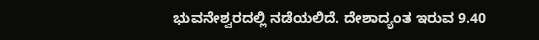ಭುವನೇಶ್ವರದಲ್ಲಿ ನಡೆಯಲಿದೆ. ದೇಶಾದ್ಯಂತ ಇರುವ 9.40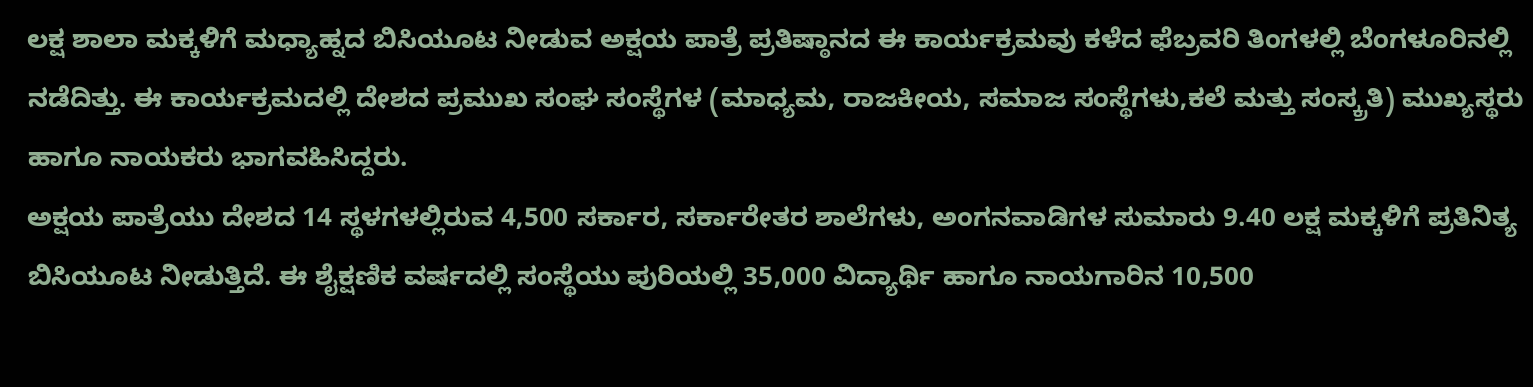ಲಕ್ಷ ಶಾಲಾ ಮಕ್ಕಳಿಗೆ ಮಧ್ಯಾಹ್ನದ ಬಿಸಿಯೂಟ ನೀಡುವ ಅಕ್ಷಯ ಪಾತ್ರೆ ಪ್ರತಿಷ್ಠಾನದ ಈ ಕಾರ್ಯಕ್ರಮವು ಕಳೆದ ಫೆಬ್ರವರಿ ತಿಂಗಳಲ್ಲಿ ಬೆಂಗಳೂರಿನಲ್ಲಿ ನಡೆದಿತ್ತು. ಈ ಕಾರ್ಯಕ್ರಮದಲ್ಲಿ ದೇಶದ ಪ್ರಮುಖ ಸಂಘ ಸಂಸ್ಥೆಗಳ (ಮಾಧ್ಯಮ, ರಾಜಕೀಯ, ಸಮಾಜ ಸಂಸ್ಥೆಗಳು,ಕಲೆ ಮತ್ತು ಸಂಸ್ಕ್ರತಿ) ಮುಖ್ಯಸ್ಥರು ಹಾಗೂ ನಾಯಕರು ಭಾಗವಹಿಸಿದ್ದರು.
ಅಕ್ಷಯ ಪಾತ್ರೆಯು ದೇಶದ 14 ಸ್ಥಳಗಳಲ್ಲಿರುವ 4,500 ಸರ್ಕಾರ, ಸರ್ಕಾರೇತರ ಶಾಲೆಗಳು, ಅಂಗನವಾಡಿಗಳ ಸುಮಾರು 9.40 ಲಕ್ಷ ಮಕ್ಕಳಿಗೆ ಪ್ರತಿನಿತ್ಯ ಬಿಸಿಯೂಟ ನೀಡುತ್ತಿದೆ. ಈ ಶೈಕ್ಷಣಿಕ ವರ್ಷದಲ್ಲಿ ಸಂಸ್ಥೆಯು ಪುರಿಯಲ್ಲಿ 35,000 ವಿದ್ಯಾರ್ಥಿ ಹಾಗೂ ನಾಯಗಾರಿನ 10,500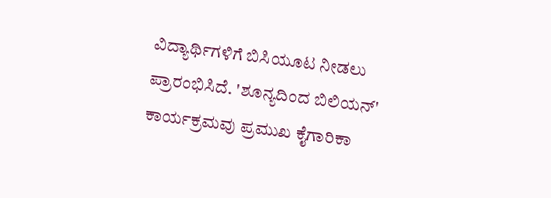ವಿದ್ಯಾರ್ಥಿಗಳಿಗೆ ಬಿಸಿಯೂಟ ನೀಡಲು ಪ್ರಾರಂಭಿಸಿದೆ. 'ಶೂನ್ಯದಿಂದ ಬಿಲಿಯನ್' ಕಾರ್ಯಕ್ರಮವು ಪ್ರಮುಖ ಕೈಗಾರಿಕಾ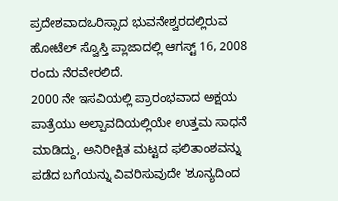ಪ್ರದೇಶವಾದಒರಿಸ್ಸಾದ ಭುವನೇಶ್ವರದಲ್ಲಿರುವ ಹೋಟೆಲ್ ಸ್ವೊಸ್ತಿ ಪ್ಲಾಜಾದಲ್ಲಿ ಆಗಸ್ಟ್ 16, 2008 ರಂದು ನೆರವೇರಲಿದೆ.
2000 ನೇ ಇಸವಿಯಲ್ಲಿ ಪ್ರಾರಂಭವಾದ ಅಕ್ಷಯ ಪಾತ್ರೆಯು ಅಲ್ಪಾವದಿಯಲ್ಲಿಯೇ ಉತ್ತಮ ಸಾಧನೆ ಮಾಡಿದ್ದು, ಅನಿರೀಕ್ಷಿತ ಮಟ್ಟದ ಫಲಿತಾಂಶವನ್ನು ಪಡೆದ ಬಗೆಯನ್ನು ವಿವರಿಸುವುದೇ 'ಶೂನ್ಯದಿಂದ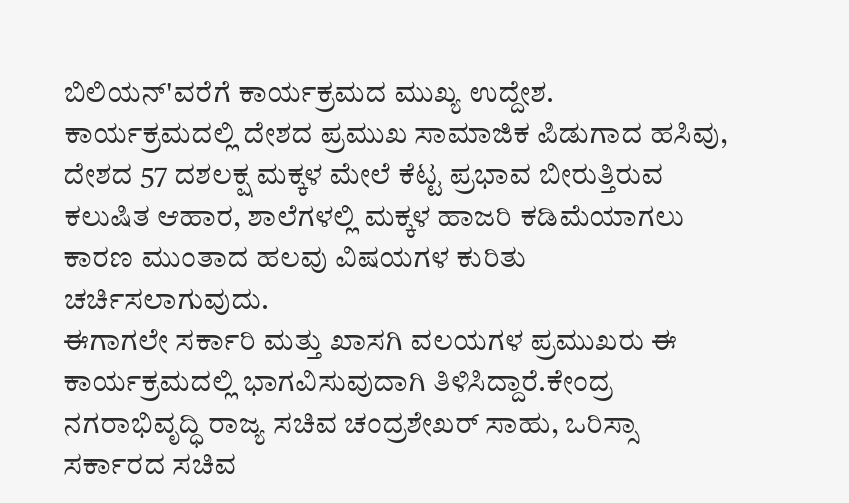ಬಿಲಿಯನ್'ವರೆಗೆ ಕಾರ್ಯಕ್ರಮದ ಮುಖ್ಯ ಉದ್ದೇಶ. ಕಾರ್ಯಕ್ರಮದಲ್ಲಿ ದೇಶದ ಪ್ರಮುಖ ಸಾಮಾಜಿಕ ಪಿಡುಗಾದ ಹಸಿವು, ದೇಶದ 57 ದಶಲಕ್ಷ ಮಕ್ಕಳ ಮೇಲೆ ಕೆಟ್ಟ ಪ್ರಭಾವ ಬೀರುತ್ತಿರುವ ಕಲುಷಿತ ಆಹಾರ, ಶಾಲೆಗಳಲ್ಲಿ ಮಕ್ಕಳ ಹಾಜರಿ ಕಡಿಮೆಯಾಗಲು ಕಾರಣ ಮುಂತಾದ ಹಲವು ವಿಷಯಗಳ ಕುರಿತು ಚರ್ಚಿಸಲಾಗುವುದು.
ಈಗಾಗಲೇ ಸರ್ಕಾರಿ ಮತ್ತು ಖಾಸಗಿ ವಲಯಗಳ ಪ್ರಮುಖರು ಈ ಕಾರ್ಯಕ್ರಮದಲ್ಲಿ ಭಾಗವಿಸುವುದಾಗಿ ತಿಳಿಸಿದ್ದಾರೆ.ಕೇಂದ್ರ ನಗರಾಭಿವೃದ್ಧಿ ರಾಜ್ಯ ಸಚಿವ ಚಂದ್ರಶೇಖರ್ ಸಾಹು, ಒರಿಸ್ಸಾ ಸರ್ಕಾರದ ಸಚಿವ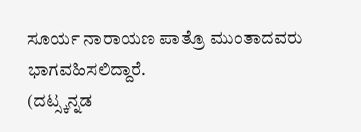ಸೂರ್ಯ ನಾರಾಯಣ ಪಾತ್ರೊ ಮುಂತಾದವರು ಭಾಗವಹಿಸಲಿದ್ದಾರೆ.
(ದಟ್ಸ್ಕನ್ನಡ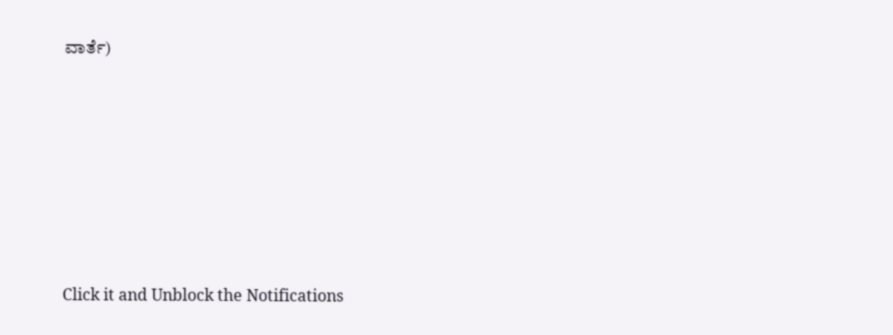ವಾರ್ತೆ)












Click it and Unblock the Notifications